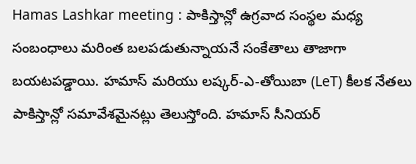Hamas Lashkar meeting : పాకిస్తాన్లో ఉగ్రవాద సంస్థల మధ్య సంబంధాలు మరింత బలపడుతున్నాయనే సంకేతాలు తాజాగా బయటపడ్డాయి. హమాస్ మరియు లష్కర్-ఎ-తోయిబా (LeT) కీలక నేతలు పాకిస్తాన్లో సమావేశమైనట్లు తెలుస్తోంది. హమాస్ సీనియర్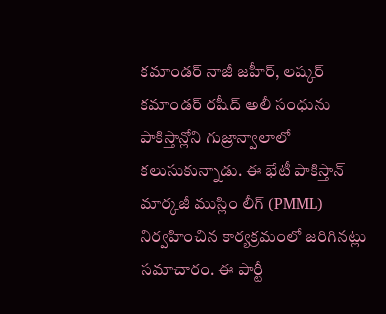కమాండర్ నాజీ జహీర్, లష్కర్ కమాండర్ రషీద్ అలీ సంధును పాకిస్తాన్లోని గుజ్రాన్వాలాలో కలుసుకున్నాడు. ఈ భేటీ పాకిస్తాన్ మార్కజీ ముస్లిం లీగ్ (PMML) నిర్వహించిన కార్యక్రమంలో జరిగినట్లు సమాచారం. ఈ పార్టీ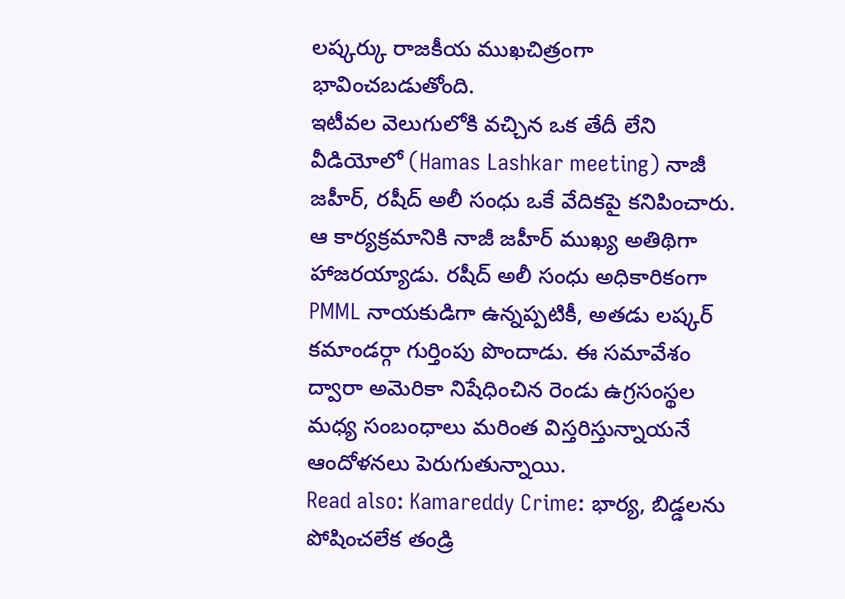లష్కర్కు రాజకీయ ముఖచిత్రంగా భావించబడుతోంది.
ఇటీవల వెలుగులోకి వచ్చిన ఒక తేదీ లేని వీడియోలో (Hamas Lashkar meeting) నాజీ జహీర్, రషీద్ అలీ సంధు ఒకే వేదికపై కనిపించారు. ఆ కార్యక్రమానికి నాజీ జహీర్ ముఖ్య అతిథిగా హాజరయ్యాడు. రషీద్ అలీ సంధు అధికారికంగా PMML నాయకుడిగా ఉన్నప్పటికీ, అతడు లష్కర్ కమాండర్గా గుర్తింపు పొందాడు. ఈ సమావేశం ద్వారా అమెరికా నిషేధించిన రెండు ఉగ్రసంస్థల మధ్య సంబంధాలు మరింత విస్తరిస్తున్నాయనే ఆందోళనలు పెరుగుతున్నాయి.
Read also: Kamareddy Crime: భార్య, బిడ్డలను పోషించలేక తండ్రి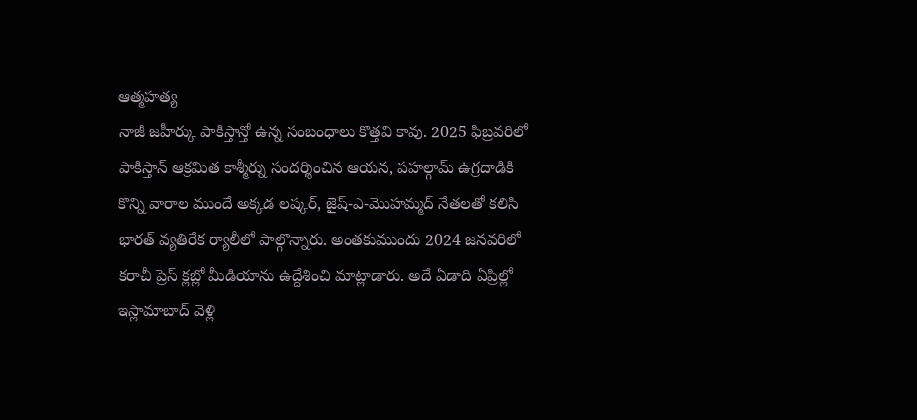ఆత్మహత్య
నాజీ జహీర్కు పాకిస్తాన్తో ఉన్న సంబంధాలు కొత్తవి కావు. 2025 ఫిబ్రవరిలో పాకిస్తాన్ ఆక్రమిత కాశ్మీర్ను సందర్శించిన ఆయన, పహల్గామ్ ఉగ్రదాడికి కొన్ని వారాల ముందే అక్కడ లష్కర్, జైష్-ఎ-మొహమ్మద్ నేతలతో కలిసి భారత్ వ్యతిరేక ర్యాలీలో పాల్గొన్నారు. అంతకుముందు 2024 జనవరిలో కరాచీ ప్రెస్ క్లబ్లో మీడియాను ఉద్దేశించి మాట్లాడారు. అదే ఏడాది ఏప్రిల్లో ఇస్లామాబాద్ వెళ్లి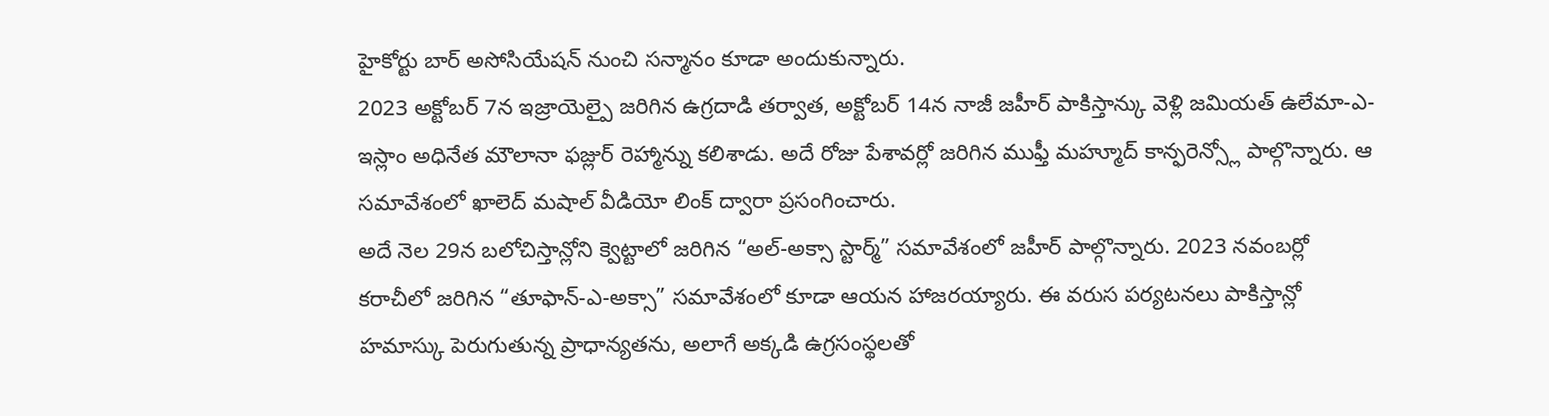హైకోర్టు బార్ అసోసియేషన్ నుంచి సన్మానం కూడా అందుకున్నారు.
2023 అక్టోబర్ 7న ఇజ్రాయెల్పై జరిగిన ఉగ్రదాడి తర్వాత, అక్టోబర్ 14న నాజీ జహీర్ పాకిస్తాన్కు వెళ్లి జమియత్ ఉలేమా-ఎ-ఇస్లాం అధినేత మౌలానా ఫజ్లుర్ రెహ్మాన్ను కలిశాడు. అదే రోజు పేశావర్లో జరిగిన ముఫ్తీ మహ్మూద్ కాన్ఫరెన్స్లో పాల్గొన్నారు. ఆ సమావేశంలో ఖాలెద్ మషాల్ వీడియో లింక్ ద్వారా ప్రసంగించారు.
అదే నెల 29న బలోచిస్తాన్లోని క్వెట్టాలో జరిగిన “అల్-అక్సా స్టార్మ్” సమావేశంలో జహీర్ పాల్గొన్నారు. 2023 నవంబర్లో కరాచీలో జరిగిన “తూఫాన్-ఎ-అక్సా” సమావేశంలో కూడా ఆయన హాజరయ్యారు. ఈ వరుస పర్యటనలు పాకిస్తాన్లో హమాస్కు పెరుగుతున్న ప్రాధాన్యతను, అలాగే అక్కడి ఉగ్రసంస్థలతో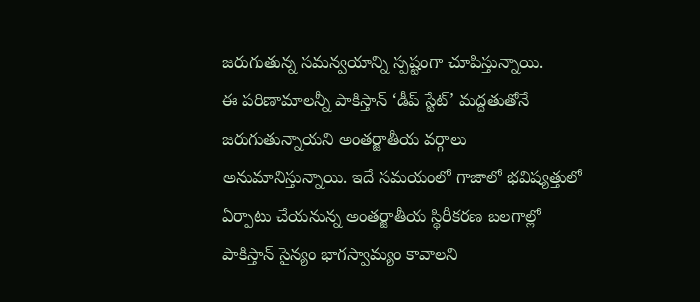జరుగుతున్న సమన్వయాన్ని స్పష్టంగా చూపిస్తున్నాయి.
ఈ పరిణామాలన్నీ పాకిస్తాన్ ‘డీప్ స్టేట్’ మద్దతుతోనే జరుగుతున్నాయని అంతర్జాతీయ వర్గాలు అనుమానిస్తున్నాయి. ఇదే సమయంలో గాజాలో భవిష్యత్తులో ఏర్పాటు చేయనున్న అంతర్జాతీయ స్థిరీకరణ బలగాల్లో పాకిస్తాన్ సైన్యం భాగస్వామ్యం కావాలని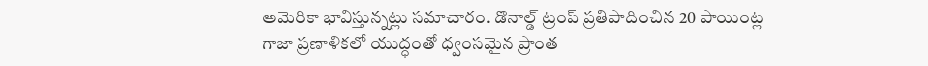అమెరికా భావిస్తున్నట్లు సమాచారం. డొనాల్డ్ ట్రంప్ ప్రతిపాదించిన 20 పాయింట్ల గాజా ప్రణాళికలో యుద్ధంతో ధ్వంసమైన ప్రాంత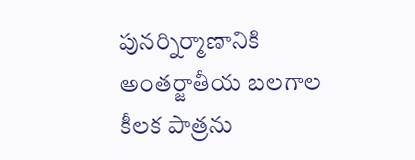పునర్నిర్మాణానికి అంతర్జాతీయ బలగాల కీలక పాత్రను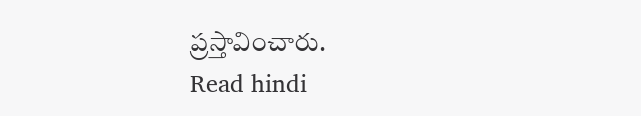ప్రస్తావించారు.
Read hindi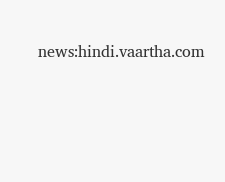news:hindi.vaartha.com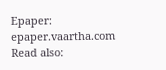Epaper: epaper.vaartha.com
Read also: